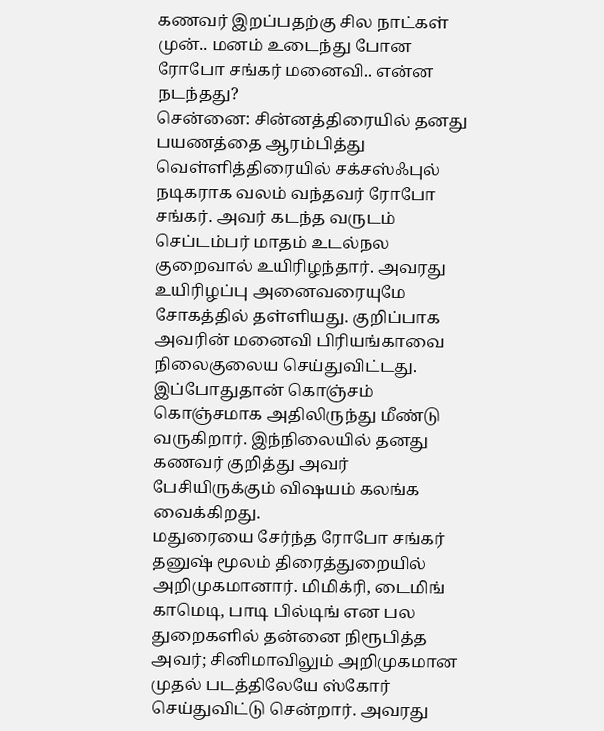கணவர் இறப்பதற்கு சில நாட்கள் முன்.. மனம் உடைந்து போன ரோபோ சங்கர் மனைவி.. என்ன நடந்தது?
சென்னை: சின்னத்திரையில் தனது பயணத்தை ஆரம்பித்து வெள்ளித்திரையில் சக்சஸ்ஃபுல் நடிகராக வலம் வந்தவர் ரோபோ சங்கர். அவர் கடந்த வருடம் செப்டம்பர் மாதம் உடல்நல குறைவால் உயிரிழந்தார். அவரது உயிரிழப்பு அனைவரையுமே சோகத்தில் தள்ளியது. குறிப்பாக அவரின் மனைவி பிரியங்காவை நிலைகுலைய செய்துவிட்டது. இப்போதுதான் கொஞ்சம் கொஞ்சமாக அதிலிருந்து மீண்டு வருகிறார். இந்நிலையில் தனது கணவர் குறித்து அவர் பேசியிருக்கும் விஷயம் கலங்க வைக்கிறது.
மதுரையை சேர்ந்த ரோபோ சங்கர் தனுஷ் மூலம் திரைத்துறையில் அறிமுகமானார். மிமிக்ரி, டைமிங் காமெடி, பாடி பில்டிங் என பல துறைகளில் தன்னை நிரூபித்த அவர்; சினிமாவிலும் அறிமுகமான முதல் படத்திலேயே ஸ்கோர் செய்துவிட்டு சென்றார். அவரது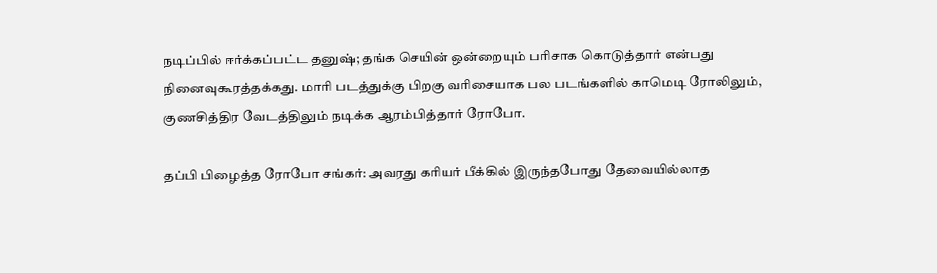நடிப்பில் ஈர்க்கப்பட்ட தனுஷ்; தங்க செயின் ஒன்றையும் பரிசாக கொடுத்தார் என்பது நினைவுகூரத்தக்கது. மாரி படத்துக்கு பிறகு வரிசையாக பல படங்களில் காமெடி ரோலிலும், குணசித்திர வேடத்திலும் நடிக்க ஆரம்பித்தார் ரோபோ.

தப்பி பிழைத்த ரோபோ சங்கர்: அவரது கரியர் பீக்கில் இருந்தபோது தேவையில்லாத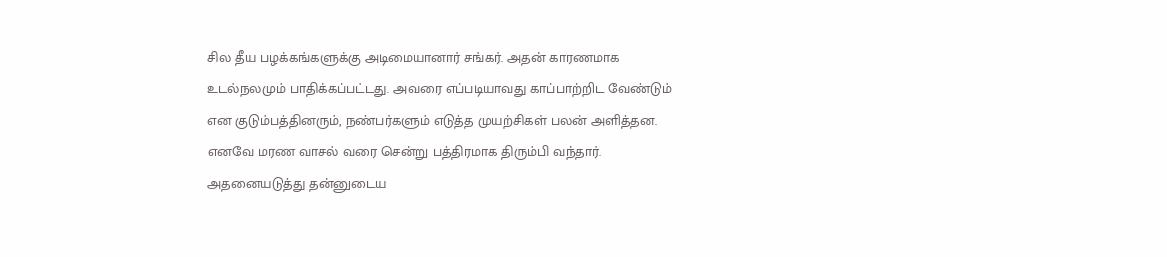சில தீய பழக்கங்களுக்கு அடிமையானார் சங்கர். அதன் காரணமாக உடல்நலமும் பாதிக்கப்பட்டது. அவரை எப்படியாவது காப்பாற்றிட வேண்டும் என குடும்பத்தினரும், நண்பர்களும் எடுத்த முயற்சிகள் பலன் அளித்தன. எனவே மரண வாசல் வரை சென்று பத்திரமாக திரும்பி வந்தார். அதனையடுத்து தன்னுடைய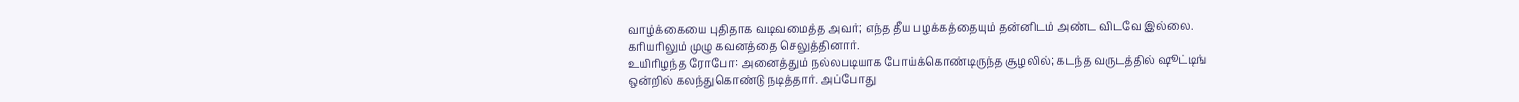வாழ்க்கையை புதிதாக வடிவமைத்த அவர்; எந்த தீய பழக்கத்தையும் தன்னிடம் அண்ட விடவே இல்லை. கரியரிலும் முழு கவனத்தை செலுத்தினார்.
உயிரிழந்த ரோபோ: அனைத்தும் நல்லபடியாக போய்க்கொண்டிருந்த சூழலில்; கடந்த வருடத்தில் ஷூட்டிங் ஒன்றில் கலந்துகொண்டு நடித்தார். அப்போது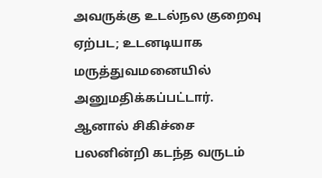அவருக்கு உடல்நல குறைவு ஏற்பட; உடனடியாக மருத்துவமனையில் அனுமதிக்கப்பட்டார். ஆனால் சிகிச்சை பலனின்றி கடந்த வருடம்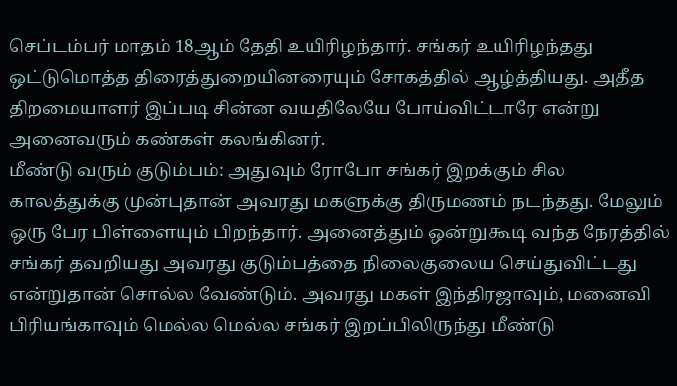செப்டம்பர் மாதம் 18ஆம் தேதி உயிரிழந்தார். சங்கர் உயிரிழந்தது ஒட்டுமொத்த திரைத்துறையினரையும் சோகத்தில் ஆழ்த்தியது. அதீத திறமையாளர் இப்படி சின்ன வயதிலேயே போய்விட்டாரே என்று அனைவரும் கண்கள் கலங்கினர்.
மீண்டு வரும் குடும்பம்: அதுவும் ரோபோ சங்கர் இறக்கும் சில காலத்துக்கு முன்புதான் அவரது மகளுக்கு திருமணம் நடந்தது. மேலும் ஒரு பேர பிள்ளையும் பிறந்தார். அனைத்தும் ஒன்றுகூடி வந்த நேரத்தில் சங்கர் தவறியது அவரது குடும்பத்தை நிலைகுலைய செய்துவிட்டது என்றுதான் சொல்ல வேண்டும். அவரது மகள் இந்திரஜாவும், மனைவி பிரியங்காவும் மெல்ல மெல்ல சங்கர் இறப்பிலிருந்து மீண்டு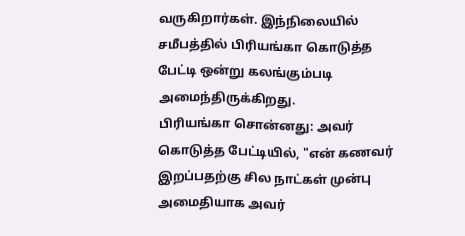வருகிறார்கள். இந்நிலையில் சமீபத்தில் பிரியங்கா கொடுத்த பேட்டி ஒன்று கலங்கும்படி அமைந்திருக்கிறது.
பிரியங்கா சொன்னது: அவர் கொடுத்த பேட்டியில், "என் கணவர் இறப்பதற்கு சில நாட்கள் முன்பு அமைதியாக அவர்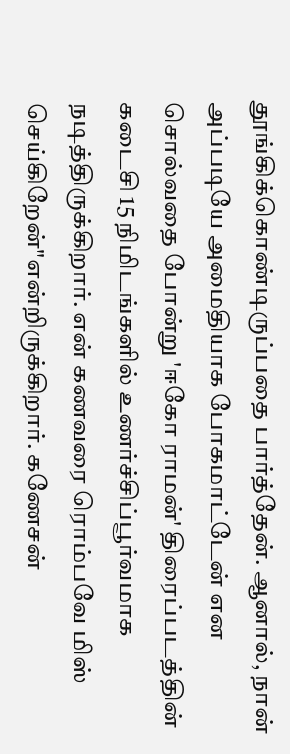தூங்கிக்கொண்டிருப்பதை பார்த்தேன். ஆனால், நான் அப்படியே அமைதியாக போகமாட்டேன் என சொல்வதை போன்று 'ஈகோ ராமன்' திரைப்படத்தின் கடைசி 15 நிமிடங்களில் உணர்ச்சிப்பூர்வமாக நடித்திருக்கிறார். என் கணவரை ரொம்பவே மிஸ் செய்கிறேன்"என்றிருக்கிறார். கணேசன்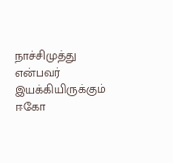நாச்சிமுத்து என்பவர் இயக்கியிருக்கும் ஈகோ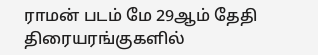ராமன் படம் மே 29ஆம் தேதி திரையரங்குகளில்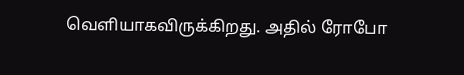வெளியாகவிருக்கிறது. அதில் ரோபோ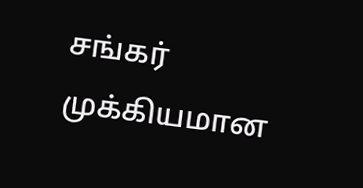சங்கர் முக்கியமான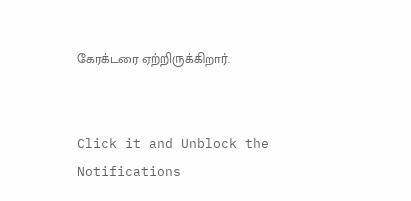கேரக்டரை ஏற்றிருக்கிறார்.


Click it and Unblock the Notifications